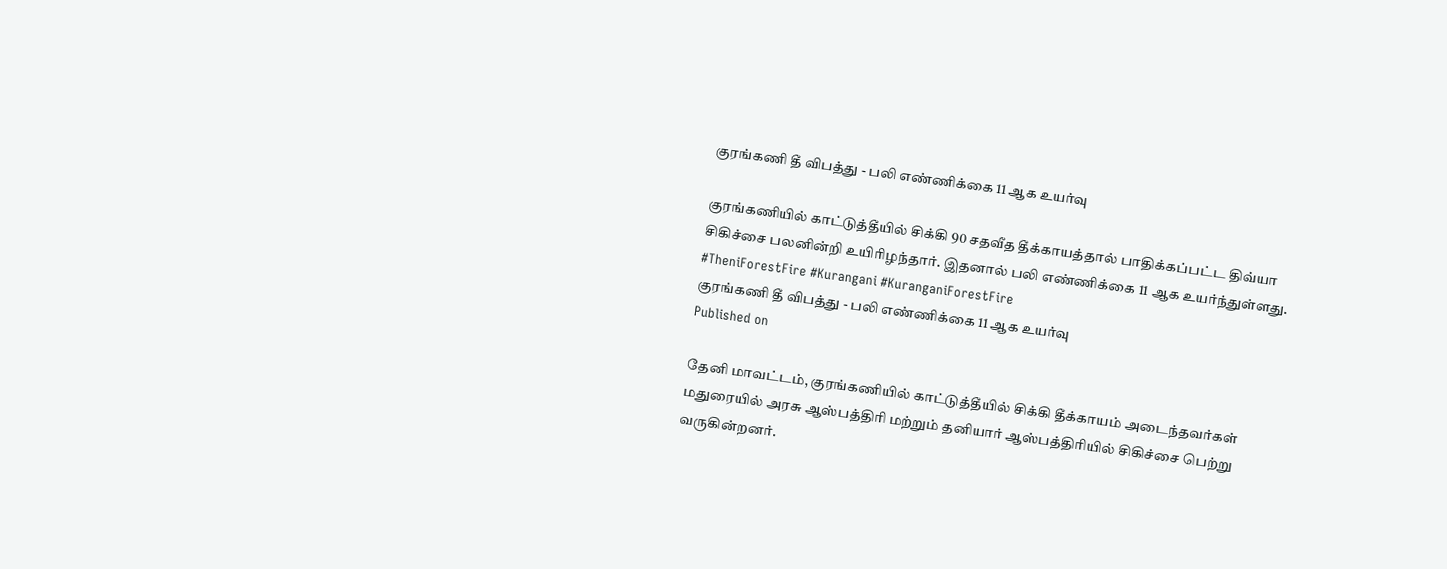குரங்கணி தீ விபத்து - பலி எண்ணிக்கை 11 ஆக உயர்வு

குரங்கணியில் காட்டுத்தீயில் சிக்கி 90 சதவீத தீக்காயத்தால் பாதிக்கப்பட்ட திவ்யா சிகிச்சை பலனின்றி உயிரிழந்தார். இதனால் பலி எண்ணிக்கை 11 ஆக உயர்ந்துள்ளது. #TheniForestFire #Kurangani #KuranganiForestFire
குரங்கணி தீ விபத்து - பலி எண்ணிக்கை 11 ஆக உயர்வு
Published on

தேனி மாவட்டம், குரங்கணியில் காட்டுத்தீயில் சிக்கி தீக்காயம் அடைந்தவர்கள் மதுரையில் அரசு ஆஸ்பத்திரி மற்றும் தனியார் ஆஸ்பத்திரியில் சிகிச்சை பெற்று வருகின்றனர்.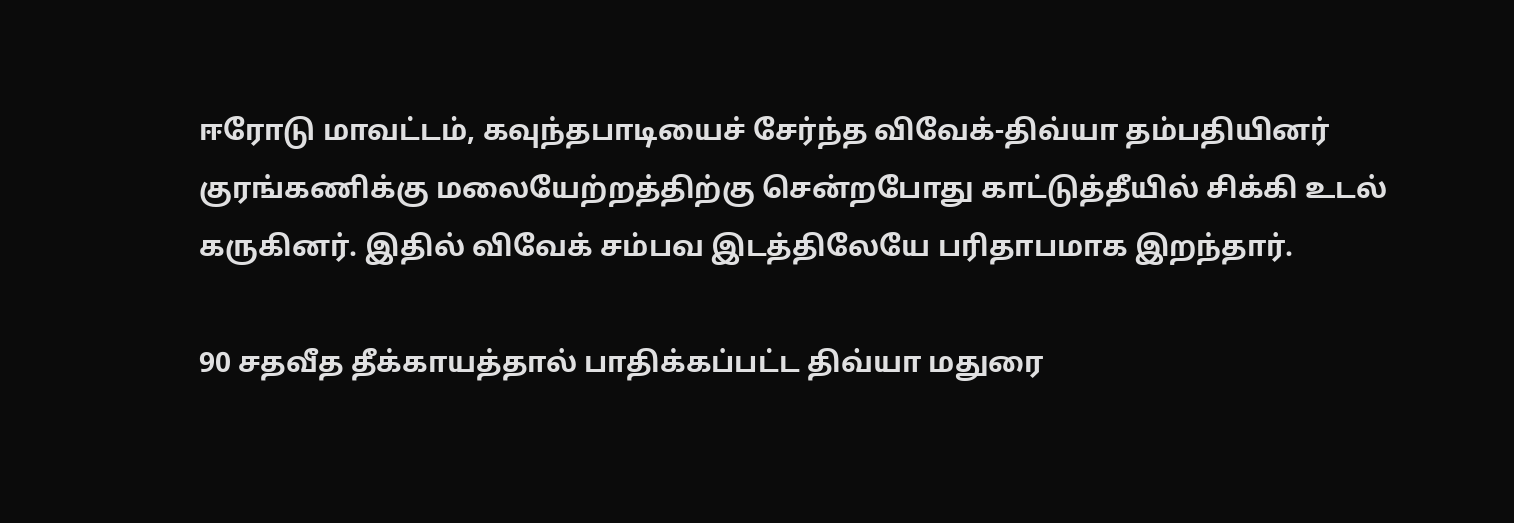ஈரோடு மாவட்டம், கவுந்தபாடியைச் சேர்ந்த விவேக்-திவ்யா தம்பதியினர் குரங்கணிக்கு மலையேற்றத்திற்கு சென்றபோது காட்டுத்தீயில் சிக்கி உடல் கருகினர். இதில் விவேக் சம்பவ இடத்திலேயே பரிதாபமாக இறந்தார்.

90 சதவீத தீக்காயத்தால் பாதிக்கப்பட்ட திவ்யா மதுரை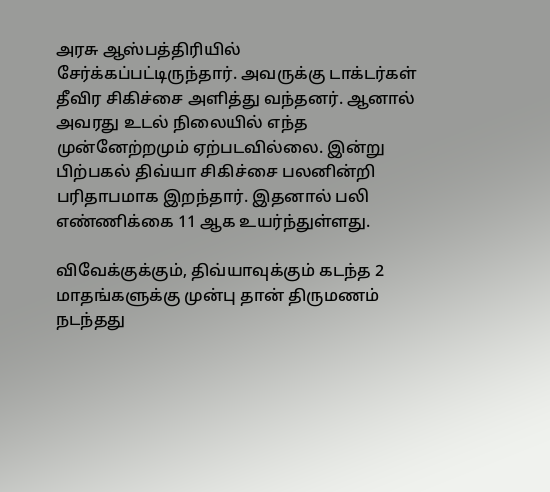அரசு ஆஸ்பத்திரியில் சேர்க்கப்பட்டிருந்தார். அவருக்கு டாக்டர்கள் தீவிர சிகிச்சை அளித்து வந்தனர். ஆனால் அவரது உடல் நிலையில் எந்த முன்னேற்றமும் ஏற்படவில்லை. இன்று பிற்பகல் திவ்யா சிகிச்சை பலனின்றி பரிதாபமாக இறந்தார். இதனால் பலி எண்ணிக்கை 11 ஆக உயர்ந்துள்ளது.

விவேக்குக்கும், திவ்யாவுக்கும் கடந்த 2 மாதங்களுக்கு முன்பு தான் திருமணம் நடந்தது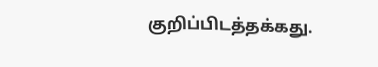குறிப்பிடத்தக்கது.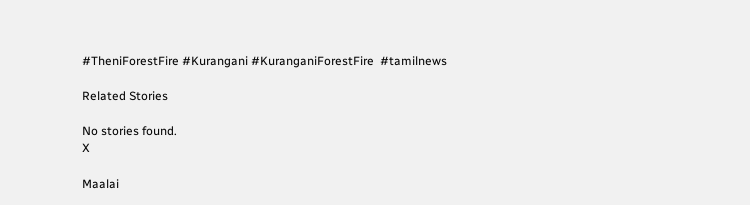#TheniForestFire #Kurangani #KuranganiForestFire  #tamilnews

Related Stories

No stories found.
X

Maalai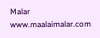Malar
www.maalaimalar.com